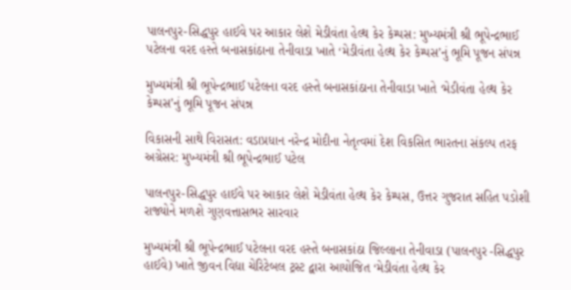પાલનપુર-સિદ્ધપુર હાઈવે પર આકાર લેશે મેડીવંતા હેલ્થ કેર કેમ્પસ: મુખ્યમંત્રી શ્રી ભૂપેન્દ્રભાઈ પટેલના વરદ હસ્તે બનાસકાંઠાના તેનીવાડા ખાતે ‘મેડીવંતા હેલ્થ કેર કેમ્પસ’નું ભૂમિ પૂજન સંપન્ન

મુખ્યમંત્રી શ્રી ભૂપેન્દ્રભાઈ પટેલના વરદ હસ્તે બનાસકાંઠાના તેનીવાડા ખાતે ‘મેડીવંતા હેલ્થ કેર કેમ્પસ’નું ભૂમિ પૂજન સંપન્ન

વિકાસની સાથે વિરાસત: વડાપ્રધાન નરેન્દ્ર મોદીના નેતૃત્વમાં દેશ વિકસિત ભારતના સંકલ્પ તરફ અગ્રેસર: મુખ્યમંત્રી શ્રી ભૂપેન્દ્રભાઈ પટેલ

પાલનપુર-સિદ્ધપુર હાઈવે પર આકાર લેશે મેડીવંતા હેલ્થ કેર કેમ્પસ, ઉત્તર ગુજરાત સહિત પડોશી રાજ્યોને મળશે ગુણવત્તાસભર સારવાર

મુખ્યમંત્રી શ્રી ભૂપેન્દ્રભાઈ પટેલના વરદ હસ્તે બનાસકાંઠા જિલ્લાના તેનીવાડા (પાલનપુર -સિદ્ધપુર હાઈવે) ખાતે જીવન વિદ્યા ચેરિટેબલ ટ્રસ્ટ દ્વારા આયોજિત ‘મેડીવંતા હેલ્થ કેર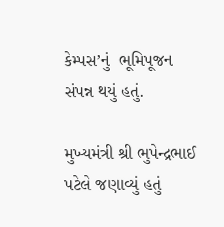કેમ્પસ’નું  ભૂમિપૂજન સંપન્ન થયું હતું.

મુખ્યમંત્રી શ્રી ભુપેન્દ્રભાઈ પટેલે જણાવ્યું હતું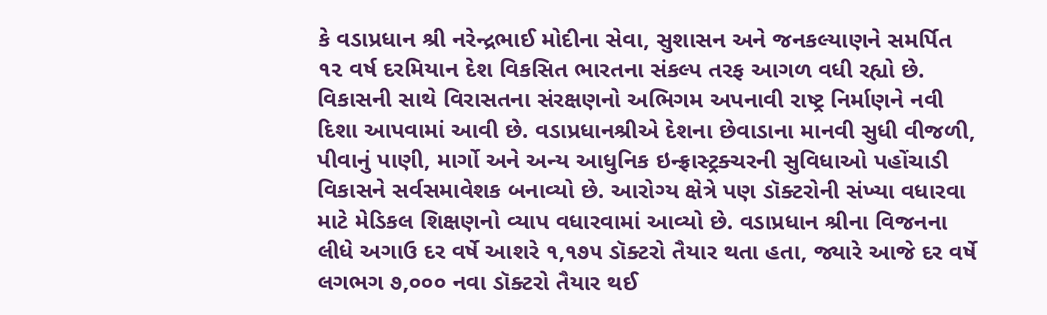કે વડાપ્રધાન શ્રી નરેન્દ્રભાઈ મોદીના સેવા, સુશાસન અને જનકલ્યાણને સમર્પિત ૧૨ વર્ષ દરમિયાન દેશ વિકસિત ભારતના સંકલ્પ તરફ આગળ વધી રહ્યો છે. વિકાસની સાથે વિરાસતના સંરક્ષણનો અભિગમ અપનાવી રાષ્ટ્ર નિર્માણને નવી દિશા આપવામાં આવી છે. વડાપ્રધાનશ્રીએ દેશના છેવાડાના માનવી સુધી વીજળી, પીવાનું પાણી, માર્ગો અને અન્ય આધુનિક ઇન્ફ્રાસ્ટ્રક્ચરની સુવિધાઓ પહોંચાડી વિકાસને સર્વસમાવેશક બનાવ્યો છે. આરોગ્ય ક્ષેત્રે પણ ડૉક્ટરોની સંખ્યા વધારવા માટે મેડિકલ શિક્ષણનો વ્યાપ વધારવામાં આવ્યો છે. વડાપ્રધાન શ્રીના વિજનના લીધે અગાઉ દર વર્ષે આશરે ૧,૧૭૫ ડૉક્ટરો તૈયાર થતા હતા, જ્યારે આજે દર વર્ષે લગભગ ૭,૦૦૦ નવા ડૉક્ટરો તૈયાર થઈ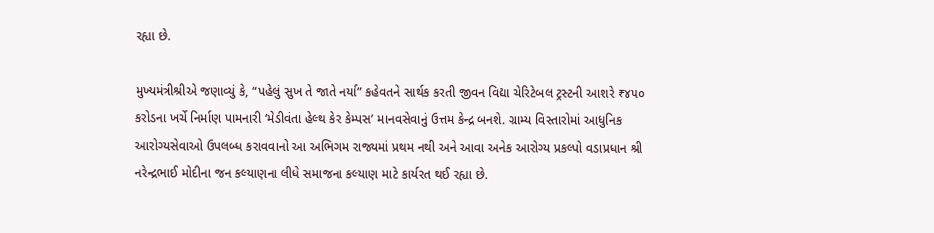રહ્યા છે.

મુખ્યમંત્રીશ્રીએ જણાવ્યું કે, “પહેલું સુખ તે જાતે નર્યા” કહેવતને સાર્થક કરતી જીવન વિદ્યા ચેરિટેબલ ટ્રસ્ટની આશરે ₹૪૫૦ કરોડના ખર્ચે નિર્માણ પામનારી ‘મેડીવંતા હેલ્થ કેર કેમ્પસ’ માનવસેવાનું ઉત્તમ કેન્દ્ર બનશે. ગ્રામ્ય વિસ્તારોમાં આધુનિક આરોગ્યસેવાઓ ઉપલબ્ધ કરાવવાનો આ અભિગમ રાજ્યમાં પ્રથમ નથી અને આવા અનેક આરોગ્ય પ્રકલ્પો વડાપ્રધાન શ્રી નરેન્દ્રભાઈ મોદીના જન કલ્યાણના લીધે સમાજના કલ્યાણ માટે કાર્યરત થઈ રહ્યા છે.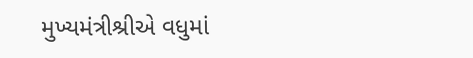મુખ્યમંત્રીશ્રીએ વધુમાં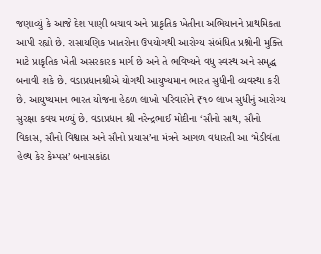જણાવ્યું કે આજે દેશ પાણી બચાવ અને પ્રાકૃતિક ખેતીના અભિયાનને પ્રાથમિકતા આપી રહ્યો છે. રાસાયણિક ખાતરોના ઉપયોગથી આરોગ્ય સંબંધિત પ્રશ્નોની મુક્તિ માટે પ્રાકૃતિક ખેતી અસરકારક માર્ગ છે અને તે ભવિષ્યને વધુ સ્વસ્થ અને સમૃદ્ધ બનાવી શકે છે. વડાપ્રધાનશ્રીએ યોગથી આયુષ્યમાન ભારત સુધીની વ્યવસ્થા કરી છે. આયુષ્યમાન ભારત યોજના હેઠળ લાખો પરિવારોને ₹૧૦ લાખ સુધીનું આરોગ્ય સુરક્ષા કવચ મળ્યું છે. વડાપ્રધાન શ્રી નરેન્દ્રભાઈ મોદીના ‘સૌનો સાથ, સૌનો વિકાસ, સૌનો વિશ્વાસ અને સૌનો પ્રયાસ’ના મંત્રને આગળ વધારતી આ ‘મેડીવંતા હેલ્થ કેર કેમ્પસ’ બનાસકાંઠા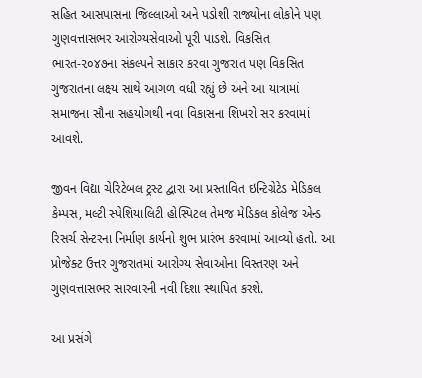સહિત આસપાસના જિલ્લાઓ અને પડોશી રાજ્યોના લોકોને પણ ગુણવત્તાસભર આરોગ્યસેવાઓ પૂરી પાડશે. વિકસિત ભારત-૨૦૪૭ના સંકલ્પને સાકાર કરવા ગુજરાત પણ વિકસિત ગુજરાતના લક્ષ્ય સાથે આગળ વધી રહ્યું છે અને આ યાત્રામાં સમાજના સૌના સહયોગથી નવા વિકાસના શિખરો સર કરવામાં આવશે.

જીવન વિદ્યા ચેરિટેબલ ટ્રસ્ટ દ્વારા આ પ્રસ્તાવિત ઇન્ટિગ્રેટેડ મેડિકલ કેમ્પસ, મલ્ટી સ્પેશિયાલિટી હોસ્પિટલ તેમજ મેડિકલ કોલેજ એન્ડ રિસર્ચ સેન્ટરના નિર્માણ કાર્યનો શુભ પ્રારંભ કરવામાં આવ્યો હતો. આ પ્રોજેક્ટ ઉત્તર ગુજરાતમાં આરોગ્ય સેવાઓના વિસ્તરણ અને ગુણવત્તાસભર સારવારની નવી દિશા સ્થાપિત કરશે.

આ પ્રસંગે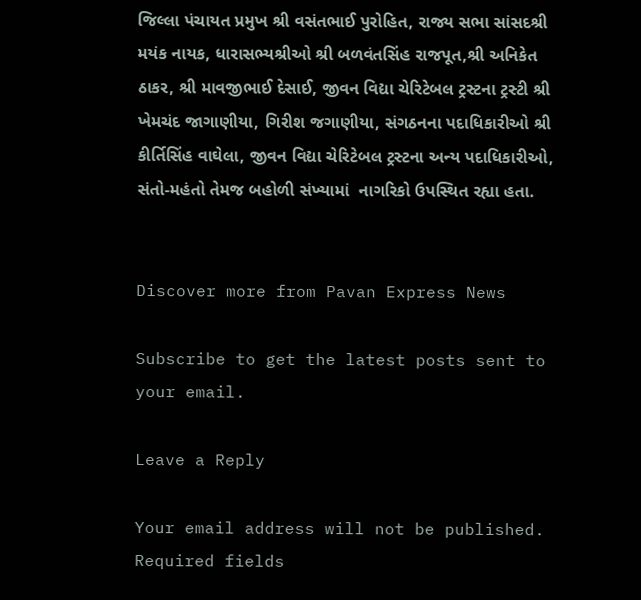જિલ્લા પંચાયત પ્રમુખ શ્રી વસંતભાઈ પુરોહિત, રાજ્ય સભા સાંસદશ્રી મયંક નાયક, ધારાસભ્યશ્રીઓ શ્રી બળવંતસિંહ રાજપૂત,શ્રી અનિકેત ઠાકર, શ્રી માવજીભાઈ દેસાઈ, જીવન વિદ્યા ચેરિટેબલ ટ્રસ્ટના ટ્રસ્ટી શ્રી ખેમચંદ જાગાણીયા, ગિરીશ જગાણીયા, સંગઠનના પદાધિકારીઓ શ્રી કીર્તિસિંહ વાઘેલા, જીવન વિદ્યા ચેરિટેબલ ટ્રસ્ટના અન્ય પદાધિકારીઓ, સંતો-મહંતો તેમજ બહોળી સંખ્યામાં  નાગરિકો ઉપસ્થિત રહ્યા હતા.


Discover more from Pavan Express News

Subscribe to get the latest posts sent to your email.

Leave a Reply

Your email address will not be published. Required fields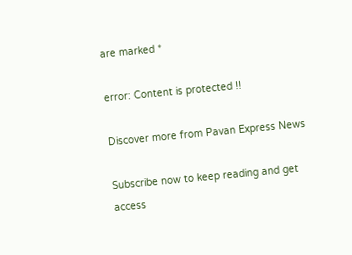are marked *

error: Content is protected !!

Discover more from Pavan Express News

Subscribe now to keep reading and get access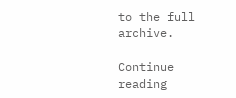to the full archive.

Continue reading